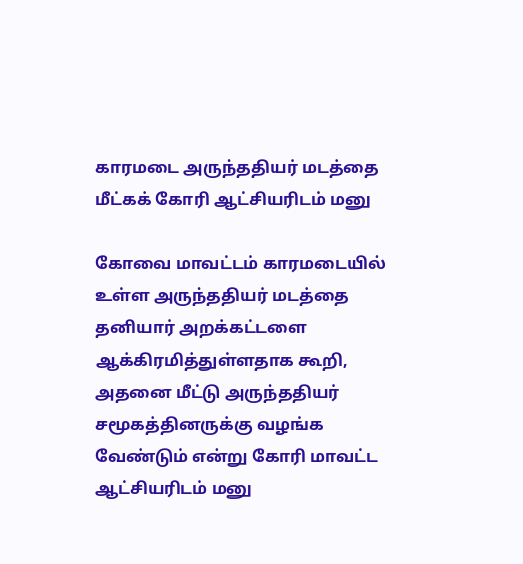காரமடை அருந்ததியர் மடத்தை மீட்கக் கோரி ஆட்சியரிடம் மனு

கோவை மாவட்டம் காரமடையில் உள்ள அருந்ததியர் மடத்தை தனியார் அறக்கட்டளை ஆக்கிரமித்துள்ளதாக கூறி, அதனை மீட்டு அருந்ததியர் சமூகத்தினருக்கு வழங்க வேண்டும் என்று கோரி மாவட்ட ஆட்சியரிடம் மனு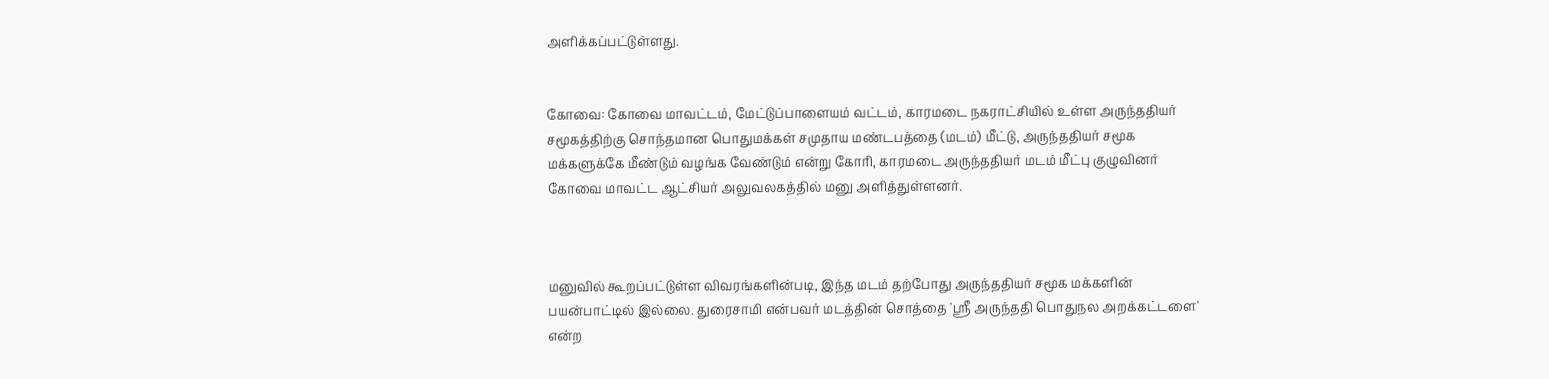அளிக்கப்பட்டுள்ளது.


கோவை: கோவை மாவட்டம், மேட்டுப்பாளையம் வட்டம், காரமடை நகராட்சியில் உள்ள அருந்ததியர் சமூகத்திற்கு சொந்தமான பொதுமக்கள் சமுதாய மண்டபத்தை (மடம்) மீட்டு, அருந்ததியர் சமூக மக்களுக்கே மீண்டும் வழங்க வேண்டும் என்று கோரி, காரமடை அருந்ததியர் மடம் மீட்பு குழுவினர் கோவை மாவட்ட ஆட்சியர் அலுவலகத்தில் மனு அளித்துள்ளனர்.



மனுவில் கூறப்பட்டுள்ள விவரங்களின்படி, இந்த மடம் தற்போது அருந்ததியர் சமூக மக்களின் பயன்பாட்டில் இல்லை. துரைசாமி என்பவர் மடத்தின் சொத்தை 'ஸ்ரீ அருந்ததி பொதுநல அறக்கட்டளை' என்ற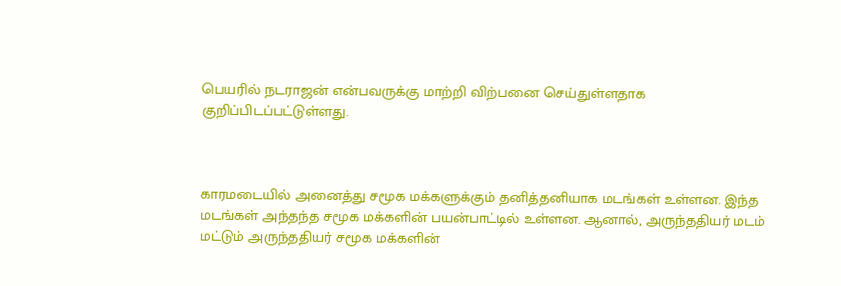பெயரில் நடராஜன் என்பவருக்கு மாற்றி விற்பனை செய்துள்ளதாக குறிப்பிடப்பட்டுள்ளது.



காரமடையில் அனைத்து சமூக மக்களுக்கும் தனித்தனியாக மடங்கள் உள்ளன. இந்த மடங்கள் அந்தந்த சமூக மக்களின் பயன்பாட்டில் உள்ளன. ஆனால், அருந்ததியர் மடம் மட்டும் அருந்ததியர் சமூக மக்களின்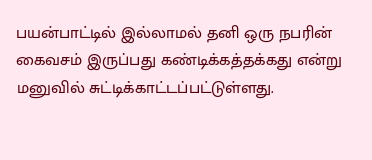பயன்பாட்டில் இல்லாமல் தனி ஒரு நபரின் கைவசம் இருப்பது கண்டிக்கத்தக்கது என்று மனுவில் சுட்டிக்காட்டப்பட்டுள்ளது.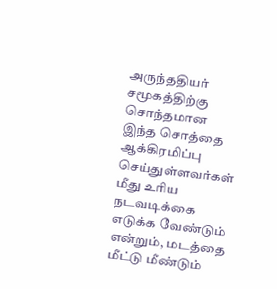அருந்ததியர் சமூகத்திற்கு சொந்தமான இந்த சொத்தை ஆக்கிரமிப்பு செய்துள்ளவர்கள் மீது உரிய நடவடிக்கை எடுக்க வேண்டும் என்றும், மடத்தை மீட்டு மீண்டும்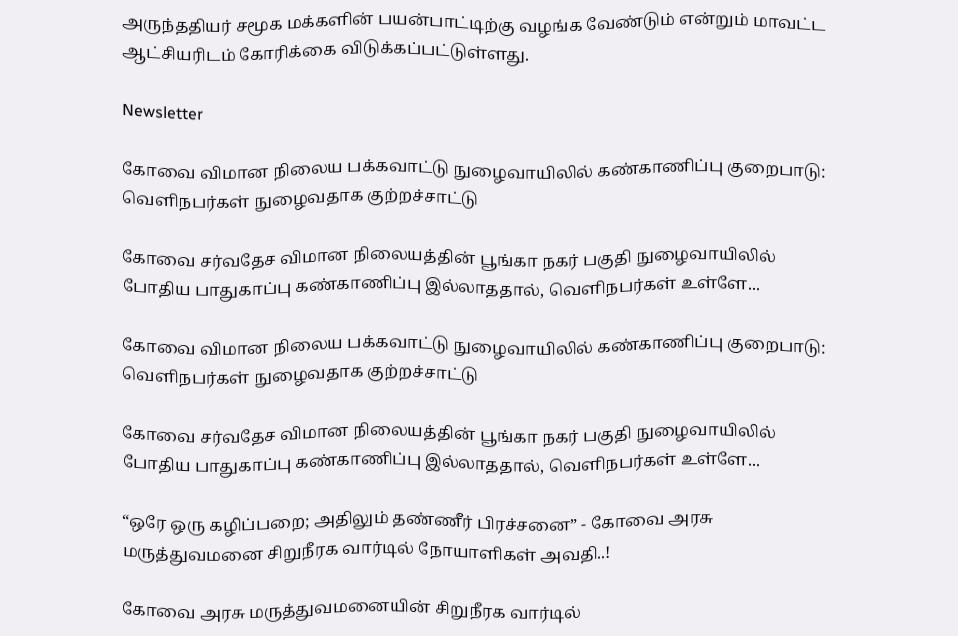அருந்ததியர் சமூக மக்களின் பயன்பாட்டிற்கு வழங்க வேண்டும் என்றும் மாவட்ட ஆட்சியரிடம் கோரிக்கை விடுக்கப்பட்டுள்ளது.

Newsletter

கோவை விமான நிலைய பக்கவாட்டு நுழைவாயிலில் கண்காணிப்பு குறைபாடு: வெளிநபர்கள் நுழைவதாக குற்றச்சாட்டு

கோவை சர்வதேச விமான நிலையத்தின் பூங்கா நகர் பகுதி நுழைவாயிலில் போதிய பாதுகாப்பு கண்காணிப்பு இல்லாததால், வெளிநபர்கள் உள்ளே...

கோவை விமான நிலைய பக்கவாட்டு நுழைவாயிலில் கண்காணிப்பு குறைபாடு: வெளிநபர்கள் நுழைவதாக குற்றச்சாட்டு

கோவை சர்வதேச விமான நிலையத்தின் பூங்கா நகர் பகுதி நுழைவாயிலில் போதிய பாதுகாப்பு கண்காணிப்பு இல்லாததால், வெளிநபர்கள் உள்ளே...

“ஒரே ஒரு கழிப்பறை; அதிலும் தண்ணீர் பிரச்சனை” - கோவை அரசு மருத்துவமனை சிறுநீரக வார்டில் நோயாளிகள் அவதி..!

கோவை அரசு மருத்துவமனையின் சிறுநீரக வார்டில்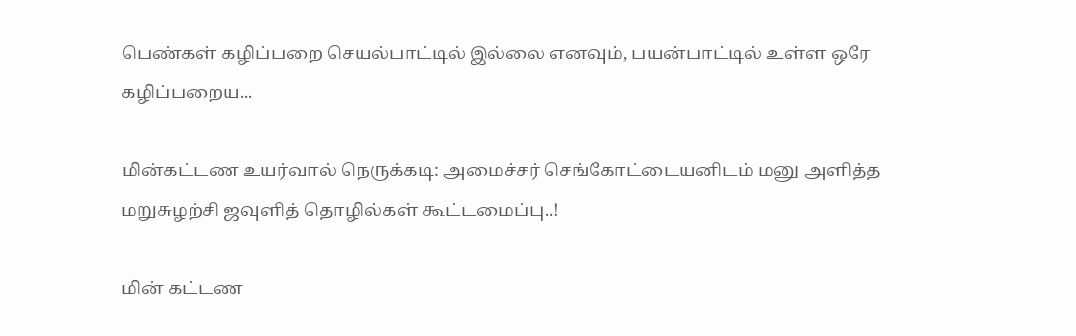பெண்கள் கழிப்பறை செயல்பாட்டில் இல்லை எனவும், பயன்பாட்டில் உள்ள ஒரே கழிப்பறைய...

மின்கட்டண உயர்வால் நெருக்கடி: அமைச்சர் செங்கோட்டையனிடம் மனு அளித்த மறுசுழற்சி ஜவுளித் தொழில்கள் கூட்டமைப்பு..!

மின் கட்டண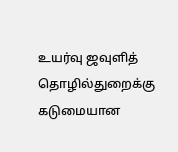உயர்வு ஜவுளித் தொழில்துறைக்கு கடுமையான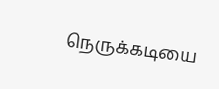நெருக்கடியை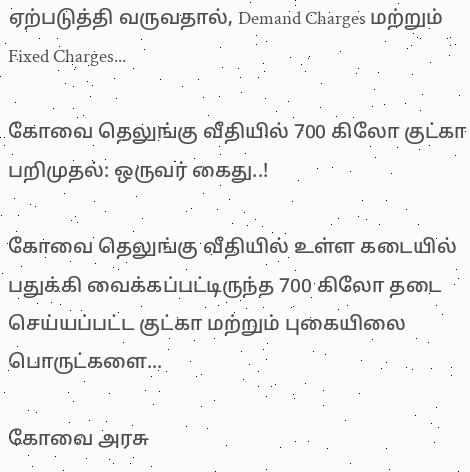ஏற்படுத்தி வருவதால், Demand Charges மற்றும் Fixed Charges...

கோவை தெலுங்கு வீதியில் 700 கிலோ குட்கா பறிமுதல்: ஒருவர் கைது..!

கோவை தெலுங்கு வீதியில் உள்ள கடையில் பதுக்கி வைக்கப்பட்டிருந்த 700 கிலோ தடை செய்யப்பட்ட குட்கா மற்றும் புகையிலை பொருட்களை...

கோவை அரசு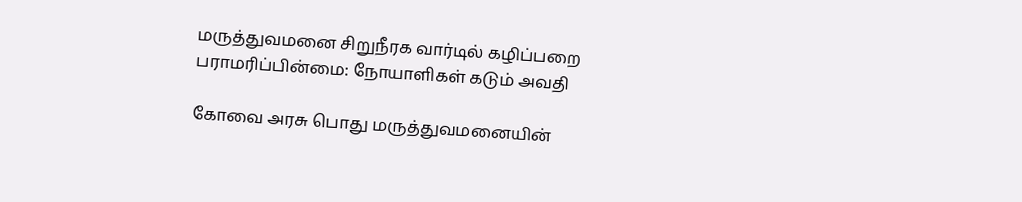மருத்துவமனை சிறுநீரக வார்டில் கழிப்பறை பராமரிப்பின்மை: நோயாளிகள் கடும் அவதி

கோவை அரசு பொது மருத்துவமனையின்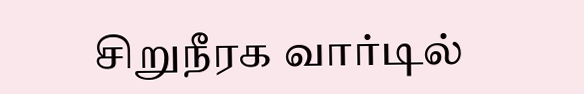சிறுநீரக வார்டில்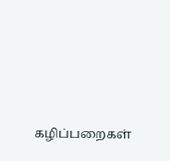கழிப்பறைகள்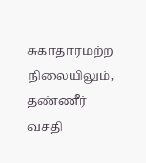சுகாதாரமற்ற நிலையிலும், தண்ணீர் வசதி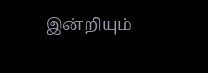இன்றியும்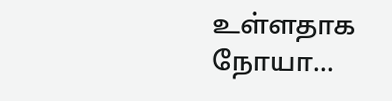உள்ளதாக நோயா...